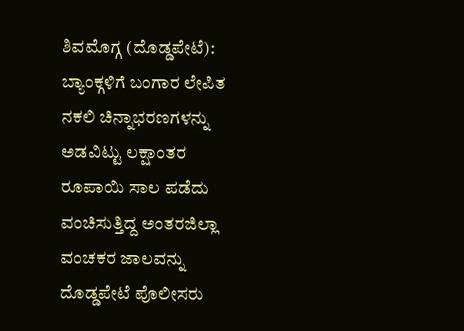ಶಿವಮೊಗ್ಗ (ದೊಡ್ಡಪೇಟೆ): ಬ್ಯಾಂಕ್ಗಳಿಗೆ ಬಂಗಾರ ಲೇಪಿತ ನಕಲಿ ಚಿನ್ನಾಭರಣಗಳನ್ನು ಅಡವಿಟ್ಟು ಲಕ್ಷಾಂತರ ರೂಪಾಯಿ ಸಾಲ ಪಡೆದು ವಂಚಿಸುತ್ತಿದ್ದ ಅಂತರಜಿಲ್ಲಾ ವಂಚಕರ ಜಾಲವನ್ನು ದೊಡ್ಡಪೇಟೆ ಪೊಲೀಸರು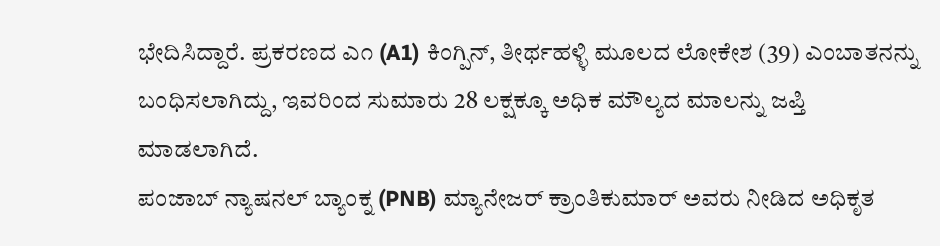ಭೇದಿಸಿದ್ದಾರೆ. ಪ್ರಕರಣದ ಎ೧ (A1) ಕಿಂಗ್ಪಿನ್, ತೀರ್ಥಹಳ್ಳಿ ಮೂಲದ ಲೋಕೇಶ (39) ಎಂಬಾತನನ್ನು ಬಂಧಿಸಲಾಗಿದ್ದು, ಇವರಿಂದ ಸುಮಾರು 28 ಲಕ್ಷಕ್ಕೂ ಅಧಿಕ ಮೌಲ್ಯದ ಮಾಲನ್ನು ಜಪ್ತಿ ಮಾಡಲಾಗಿದೆ.
ಪಂಜಾಬ್ ನ್ಯಾಷನಲ್ ಬ್ಯಾಂಕ್ನ (PNB) ಮ್ಯಾನೇಜರ್ ಕ್ರಾಂತಿಕುಮಾರ್ ಅವರು ನೀಡಿದ ಅಧಿಕೃತ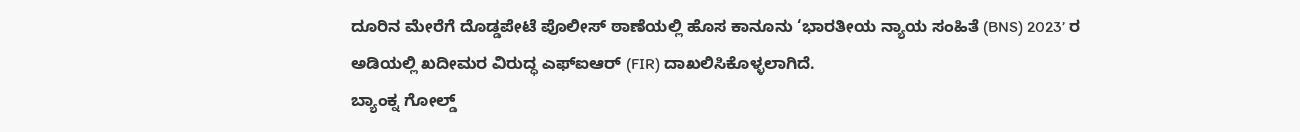ದೂರಿನ ಮೇರೆಗೆ ದೊಡ್ಡಪೇಟೆ ಪೊಲೀಸ್ ಠಾಣೆಯಲ್ಲಿ ಹೊಸ ಕಾನೂನು ‘ಭಾರತೀಯ ನ್ಯಾಯ ಸಂಹಿತೆ (BNS) 2023’ ರ ಅಡಿಯಲ್ಲಿ ಖದೀಮರ ವಿರುದ್ಧ ಎಫ್ಐಆರ್ (FIR) ದಾಖಲಿಸಿಕೊಳ್ಳಲಾಗಿದೆ.
ಬ್ಯಾಂಕ್ನ ಗೋಲ್ಡ್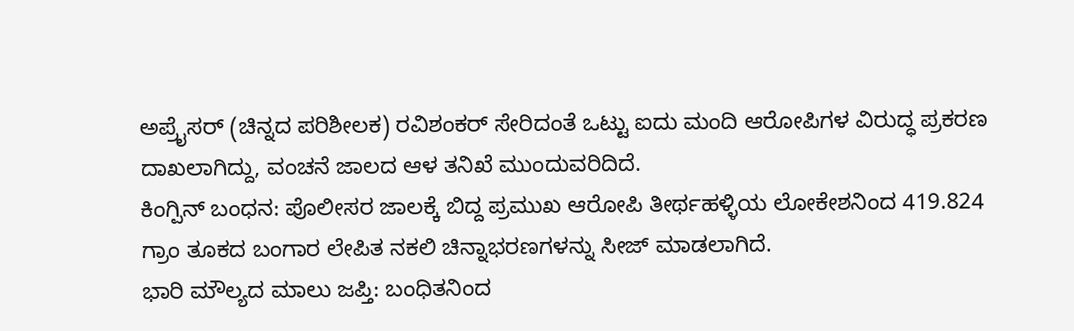ಅಪ್ರೈಸರ್ (ಚಿನ್ನದ ಪರಿಶೀಲಕ) ರವಿಶಂಕರ್ ಸೇರಿದಂತೆ ಒಟ್ಟು ಐದು ಮಂದಿ ಆರೋಪಿಗಳ ವಿರುದ್ಧ ಪ್ರಕರಣ ದಾಖಲಾಗಿದ್ದು, ವಂಚನೆ ಜಾಲದ ಆಳ ತನಿಖೆ ಮುಂದುವರಿದಿದೆ.
ಕಿಂಗ್ಪಿನ್ ಬಂಧನ: ಪೊಲೀಸರ ಜಾಲಕ್ಕೆ ಬಿದ್ದ ಪ್ರಮುಖ ಆರೋಪಿ ತೀರ್ಥಹಳ್ಳಿಯ ಲೋಕೇಶನಿಂದ 419.824 ಗ್ರಾಂ ತೂಕದ ಬಂಗಾರ ಲೇಪಿತ ನಕಲಿ ಚಿನ್ನಾಭರಣಗಳನ್ನು ಸೀಜ್ ಮಾಡಲಾಗಿದೆ.
ಭಾರಿ ಮೌಲ್ಯದ ಮಾಲು ಜಪ್ತಿ: ಬಂಧಿತನಿಂದ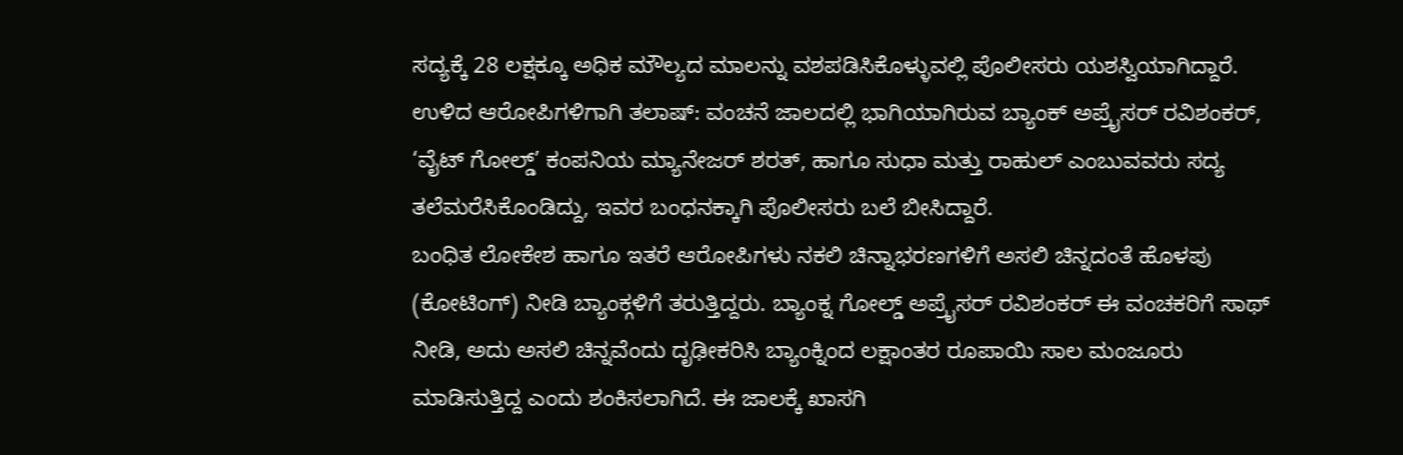ಸದ್ಯಕ್ಕೆ 28 ಲಕ್ಷಕ್ಕೂ ಅಧಿಕ ಮೌಲ್ಯದ ಮಾಲನ್ನು ವಶಪಡಿಸಿಕೊಳ್ಳುವಲ್ಲಿ ಪೊಲೀಸರು ಯಶಸ್ವಿಯಾಗಿದ್ದಾರೆ.
ಉಳಿದ ಆರೋಪಿಗಳಿಗಾಗಿ ತಲಾಷ್: ವಂಚನೆ ಜಾಲದಲ್ಲಿ ಭಾಗಿಯಾಗಿರುವ ಬ್ಯಾಂಕ್ ಅಪ್ರೈಸರ್ ರವಿಶಂಕರ್, ‘ವೈಟ್ ಗೋಲ್ಡ್’ ಕಂಪನಿಯ ಮ್ಯಾನೇಜರ್ ಶರತ್, ಹಾಗೂ ಸುಧಾ ಮತ್ತು ರಾಹುಲ್ ಎಂಬುವವರು ಸದ್ಯ ತಲೆಮರೆಸಿಕೊಂಡಿದ್ದು, ಇವರ ಬಂಧನಕ್ಕಾಗಿ ಪೊಲೀಸರು ಬಲೆ ಬೀಸಿದ್ದಾರೆ.
ಬಂಧಿತ ಲೋಕೇಶ ಹಾಗೂ ಇತರೆ ಆರೋಪಿಗಳು ನಕಲಿ ಚಿನ್ನಾಭರಣಗಳಿಗೆ ಅಸಲಿ ಚಿನ್ನದಂತೆ ಹೊಳಪು (ಕೋಟಿಂಗ್) ನೀಡಿ ಬ್ಯಾಂಕ್ಗಳಿಗೆ ತರುತ್ತಿದ್ದರು. ಬ್ಯಾಂಕ್ನ ಗೋಲ್ಡ್ ಅಪ್ರೈಸರ್ ರವಿಶಂಕರ್ ಈ ವಂಚಕರಿಗೆ ಸಾಥ್ ನೀಡಿ, ಅದು ಅಸಲಿ ಚಿನ್ನವೆಂದು ದೃಢೀಕರಿಸಿ ಬ್ಯಾಂಕ್ನಿಂದ ಲಕ್ಷಾಂತರ ರೂಪಾಯಿ ಸಾಲ ಮಂಜೂರು ಮಾಡಿಸುತ್ತಿದ್ದ ಎಂದು ಶಂಕಿಸಲಾಗಿದೆ. ಈ ಜಾಲಕ್ಕೆ ಖಾಸಗಿ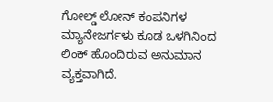ಗೋಲ್ಡ್ ಲೋನ್ ಕಂಪನಿಗಳ ಮ್ಯಾನೇಜರ್ಗಳು ಕೂಡ ಒಳಗಿನಿಂದ ಲಿಂಕ್ ಹೊಂದಿರುವ ಅನುಮಾನ ವ್ಯಕ್ತವಾಗಿದೆ.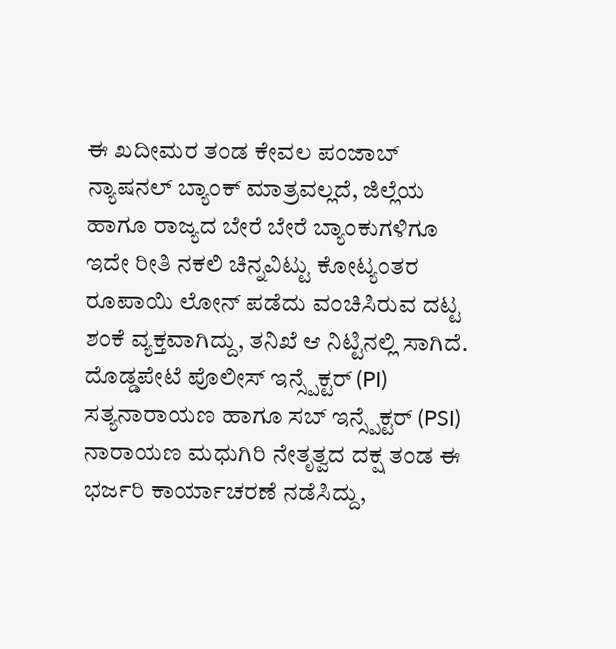ಈ ಖದೀಮರ ತಂಡ ಕೇವಲ ಪಂಜಾಬ್ ನ್ಯಾಷನಲ್ ಬ್ಯಾಂಕ್ ಮಾತ್ರವಲ್ಲದೆ, ಜಿಲ್ಲೆಯ ಹಾಗೂ ರಾಜ್ಯದ ಬೇರೆ ಬೇರೆ ಬ್ಯಾಂಕುಗಳಿಗೂ ಇದೇ ರೀತಿ ನಕಲಿ ಚಿನ್ನವಿಟ್ಟು ಕೋಟ್ಯಂತರ ರೂಪಾಯಿ ಲೋನ್ ಪಡೆದು ವಂಚಿಸಿರುವ ದಟ್ಟ ಶಂಕೆ ವ್ಯಕ್ತವಾಗಿದ್ದು, ತನಿಖೆ ಆ ನಿಟ್ಟಿನಲ್ಲಿ ಸಾಗಿದೆ.
ದೊಡ್ಡಪೇಟೆ ಪೊಲೀಸ್ ಇನ್ಸ್ಪೆಕ್ಟರ್ (PI) ಸತ್ಯನಾರಾಯಣ ಹಾಗೂ ಸಬ್ ಇನ್ಸ್ಪೆಕ್ಟರ್ (PSI) ನಾರಾಯಣ ಮಧುಗಿರಿ ನೇತೃತ್ವದ ದಕ್ಷ ತಂಡ ಈ ಭರ್ಜರಿ ಕಾರ್ಯಾಚರಣೆ ನಡೆಸಿದ್ದು,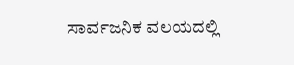ಸಾರ್ವಜನಿಕ ವಲಯದಲ್ಲಿ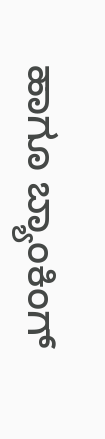ಹಾಗೂ ಬ್ಯಾಂಕಿಂಗ್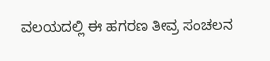ವಲಯದಲ್ಲಿ ಈ ಹಗರಣ ತೀವ್ರ ಸಂಚಲನ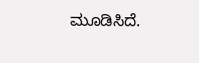ಮೂಡಿಸಿದೆ.